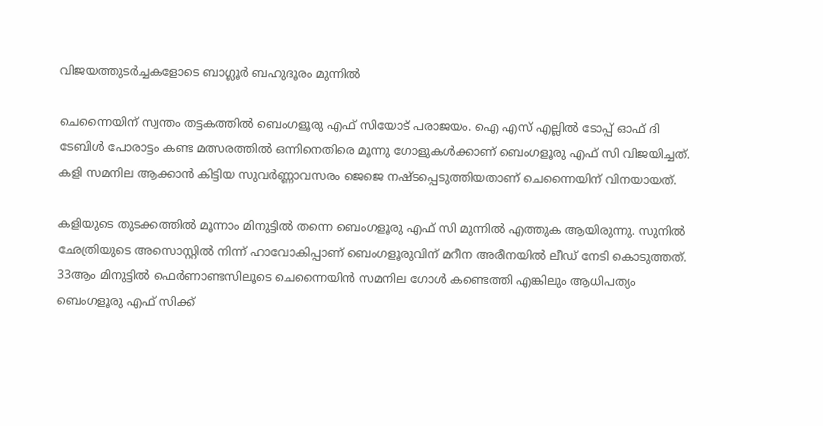വിജയത്തുടർച്ചകളോടെ ബാഗ്ലൂർ ബഹുദൂരം മുന്നിൽ

ചെന്നൈയിന് സ്വന്തം തട്ടകത്തിൽ ബെംഗളൂരു എഫ് സിയോട് പരാജയം. ഐ എസ് എല്ലിൽ ടോപ്പ് ഓഫ് ദി ടേബിൾ പോരാട്ടം കണ്ട മത്സരത്തിൽ ഒന്നിനെതിരെ മൂന്നു ഗോളുകൾക്കാണ് ബെംഗളൂരു എഫ് സി വിജയിച്ചത്. കളി സമനില ആക്കാൻ കിട്ടിയ സുവർണ്ണാവസരം ജെജെ നഷ്ടപ്പെടുത്തിയതാണ് ചെന്നൈയിന് വിനയായത്.

കളിയുടെ തുടക്കത്തിൽ മൂന്നാം മിനുട്ടിൽ തന്നെ ബെംഗളൂരു എഫ് സി മുന്നിൽ എത്തുക ആയിരുന്നു. സുനിൽ ഛേത്രിയുടെ അസൊസ്റ്റിൽ നിന്ന് ഹാവോകിപ്പാണ് ബെംഗളൂരുവിന് മറീന അരീനയിൽ ലീഡ് നേടി കൊടുത്തത്. 33ആം മിനുട്ടിൽ ഫെർണാണ്ടസിലൂടെ ചെന്നൈയിൻ സമനില ഗോൾ കണ്ടെത്തി എങ്കിലും ആധിപത്യം ബെംഗളൂരു എഫ് സിക്ക്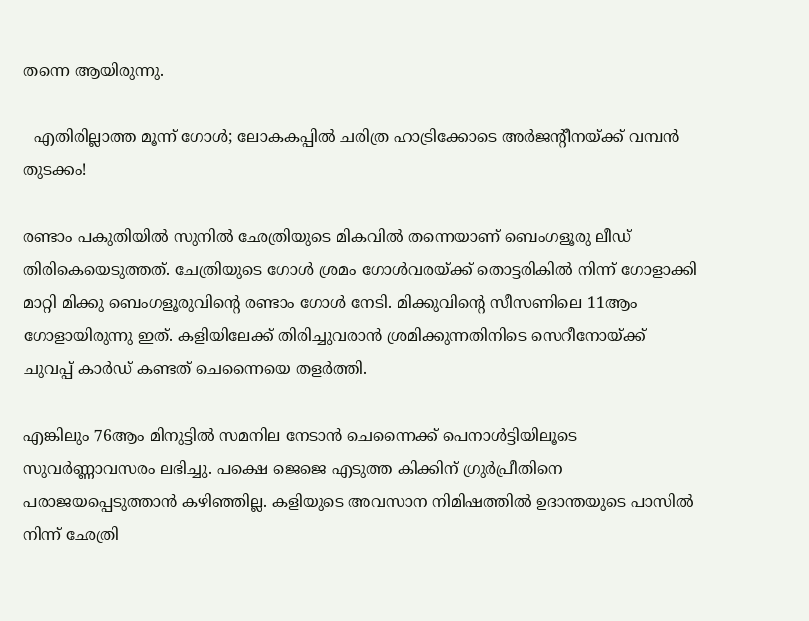തന്നെ ആയിരുന്നു.

  എതിരില്ലാത്ത മൂന്ന് ഗോൾ; ലോകകപ്പിൽ ചരിത്ര ഹാട്രിക്കോടെ അർജന്റീനയ്ക്ക് വമ്പൻ തുടക്കം!

രണ്ടാം പകുതിയിൽ സുനിൽ ഛേത്രിയുടെ മികവിൽ തന്നെയാണ് ബെംഗളൂരു ലീഡ് തിരികെയെടുത്തത്. ചേത്രിയുടെ ഗോൾ ശ്രമം ഗോൾവരയ്ക്ക് തൊട്ടരികിൽ നിന്ന് ഗോളാക്കി മാറ്റി മിക്കു ബെംഗളൂരുവിന്റെ രണ്ടാം ഗോൾ നേടി. മിക്കുവിന്റെ സീസണിലെ 11ആം ഗോളായിരുന്നു ഇത്. കളിയിലേക്ക് തിരിച്ചുവരാൻ ശ്രമിക്കുന്നതിനിടെ സെറീനോയ്ക്ക് ചുവപ്പ് കാർഡ് കണ്ടത് ചെന്നൈയെ തളർത്തി.

എങ്കിലും 76ആം മിനുട്ടിൽ സമനില നേടാൻ ചെന്നൈക്ക് പെനാൾട്ടിയിലൂടെ സുവർണ്ണാവസരം ലഭിച്ചു. പക്ഷെ‌ ജെജെ എടുത്ത കിക്കിന് ഗ്രുർപ്രീതിനെ പരാജയപ്പെടുത്താൻ കഴിഞ്ഞില്ല. കളിയുടെ അവസാന നിമിഷത്തിൽ ഉദാന്തയുടെ പാസിൽ നിന്ന് ഛേത്രി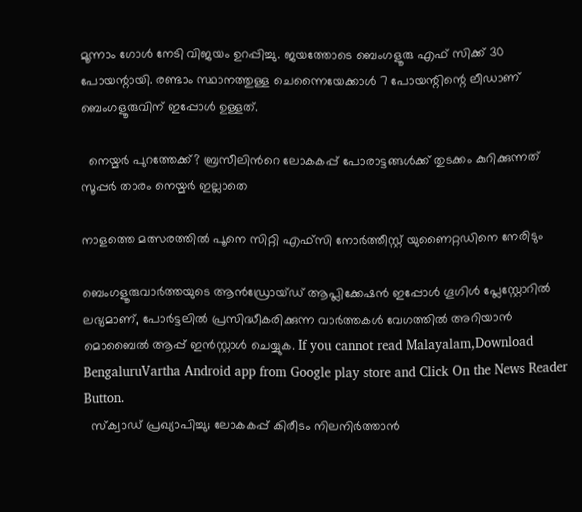മൂന്നാം ഗോൾ നേടി വിജയം ഉറപ്പിച്ചു. ജയത്തോടെ ബെംഗളൂരു എഫ് സിക്ക് 30 പോയന്റായി. രണ്ടാം സ്ഥാനത്തുള്ള ചെന്നൈയേക്കാൾ 7 പോയന്റിന്റെ ലീഡാണ് ബെംഗളൂരുവിന് ഇപ്പോൾ ഉള്ളത്.

  നെയ്മർ പുറത്തേക്ക്? ബ്രസീലിന്‍റെ ലോകകപ്പ് പോരാട്ടങ്ങൾക്ക് തുടക്കം കുറിക്കുന്നത് സൂപ്പർ താരം നെയ്മർ ഇല്ലാതെ

നാളത്തെ മത്സരത്തിൽ പൂനെ സിറ്റി എഫ്സി നോർത്തീസ്റ്റ് യുണൈറ്റഡിനെ നേരിടും

ബെംഗളൂരുവാർത്തയുടെ ആൻഡ്രോയ്ഡ് ആപ്ലിക്കേഷൻ ഇപ്പോൾ ഗൂഗിൾ പ്ലേസ്റ്റോറിൽ ലഭ്യമാണ്, പോർട്ടലിൽ പ്രസിദ്ധീകരിക്കുന്ന വാർത്തകൾ വേഗത്തിൽ അറിയാൻ മൊബൈൽ ആപ്പ് ഇൻസ്റ്റാൾ ചെയ്യുക. If you cannot read Malayalam,Download BengaluruVartha Android app from Google play store and Click On the News Reader Button.
  സ്‌ക്വാഡ് പ്രഖ്യാപിച്ചു; ലോകകപ്പ് കിരീടം നിലനിർത്താൻ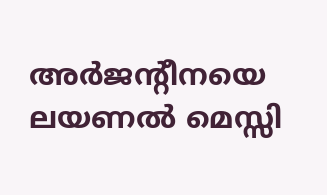അർജന്റീനയെ ലയണൽ മെസ്സി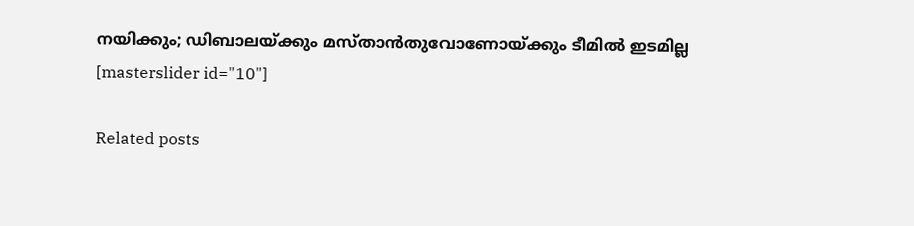നയിക്കും; ഡിബാലയ്ക്കും മസ്താൻതുവോണോയ്ക്കും ടീമിൽ ഇടമില്ല
[masterslider id="10"]

Related posts